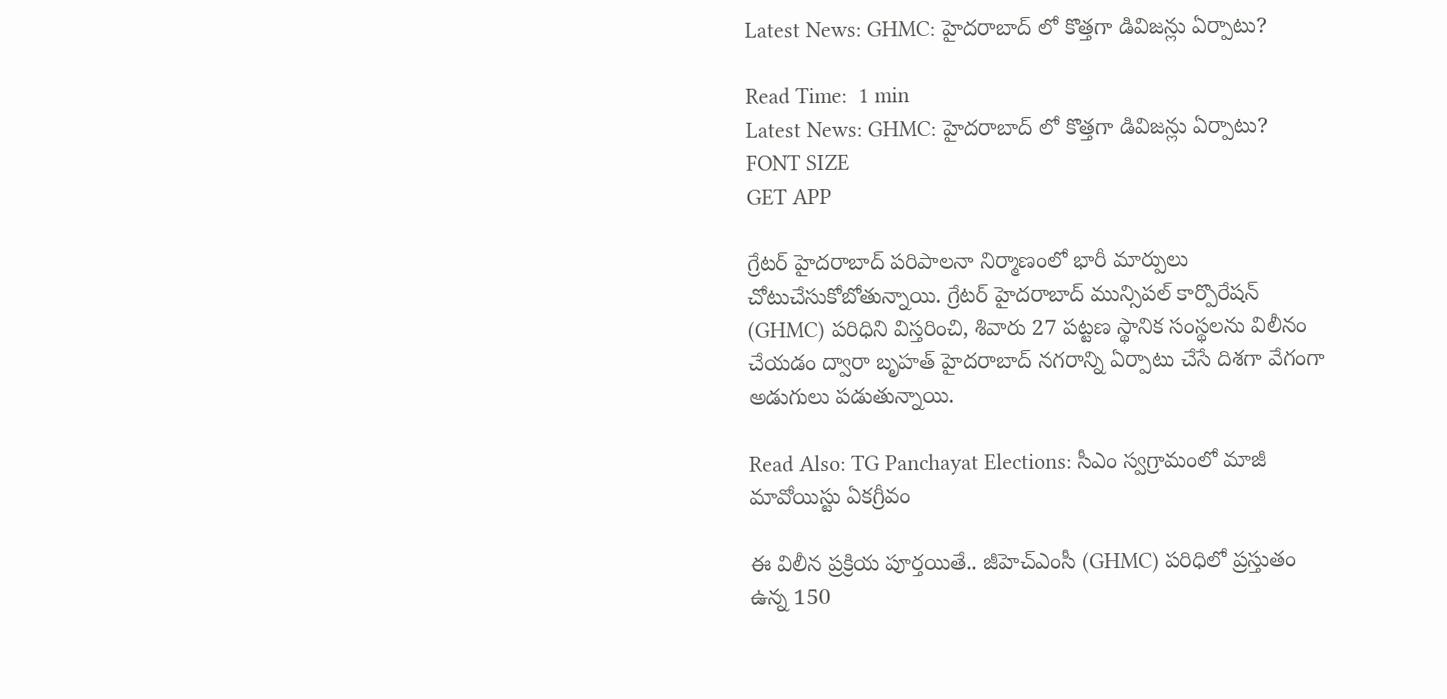Latest News: GHMC: హైదరాబాద్ లో కొత్తగా డివిజన్లు ఏర్పాటు?

Read Time:  1 min
Latest News: GHMC: హైదరాబాద్ లో కొత్తగా డివిజన్లు ఏర్పాటు?
FONT SIZE
GET APP

గ్రేటర్ హైదరాబాద్ పరిపాలనా నిర్మాణంలో భారీ మార్పులు చోటుచేసుకోబోతున్నాయి. గ్రేటర్ హైదరాబాద్ మున్సిపల్ కార్పొరేషన్ (GHMC) పరిధిని విస్తరించి, శివారు 27 పట్టణ స్థానిక సంస్థలను విలీనం చేయడం ద్వారా బృహత్‌ హైదరాబాద్‌ నగరాన్ని ఏర్పాటు చేసే దిశగా వేగంగా అడుగులు పడుతున్నాయి.

Read Also: TG Panchayat Elections: సీఎం స్వగ్రామంలో మాజీ మావోయిస్టు ఏకగ్రీవం

ఈ విలీన ప్రక్రియ పూర్తయితే.. జీహెచ్‌ఎంసీ (GHMC) పరిధిలో ప్రస్తుతం ఉన్న 150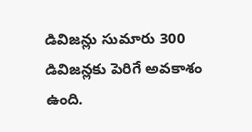డివిజన్లు సుమారు 300 డివిజన్లకు పెరిగే అవకాశం ఉంది.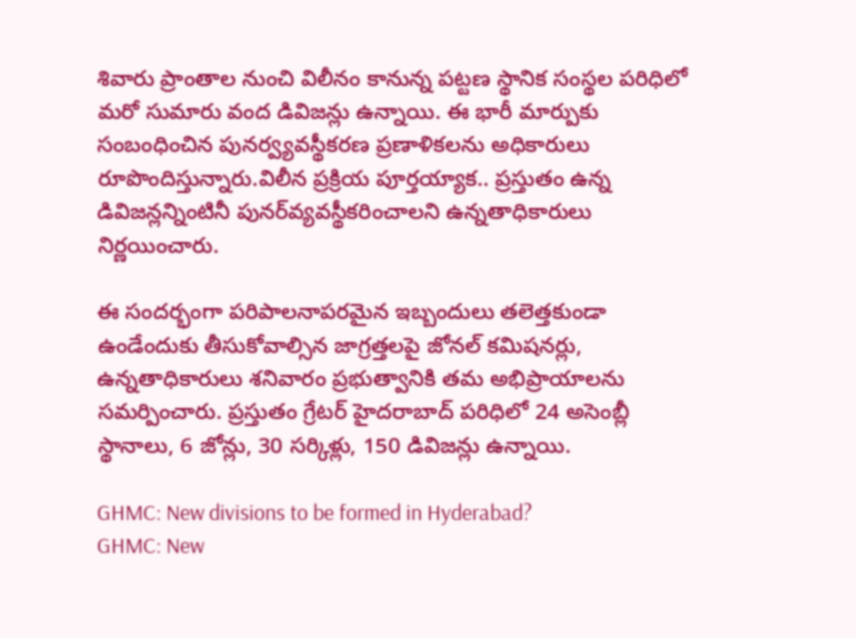శివారు ప్రాంతాల నుంచి విలీనం కానున్న పట్టణ స్థానిక సంస్థల పరిధిలో మరో సుమారు వంద డివిజన్లు ఉన్నాయి. ఈ భారీ మార్పుకు సంబంధించిన పునర్వ్యవస్థీకరణ ప్రణాళికలను అధికారులు రూపొందిస్తున్నారు.విలీన ప్రక్రియ పూర్తయ్యాక.. ప్రస్తుతం ఉన్న డివిజన్లన్నింటినీ పునర్‌వ్యవస్థీకరించాలని ఉన్నతాధికారులు నిర్ణయించారు.

ఈ సందర్భంగా పరిపాలనాపరమైన ఇబ్బందులు తలెత్తకుండా ఉండేందుకు తీసుకోవాల్సిన జాగ్రత్తలపై జోనల్ కమిషనర్లు, ఉన్నతాధికారులు శనివారం ప్రభుత్వానికి తమ అభిప్రాయాలను సమర్పించారు. ప్రస్తుతం గ్రేటర్ హైదరాబాద్ పరిధిలో 24 అసెంబ్లీ స్థానాలు, 6 జోన్లు, 30 సర్కిళ్లు, 150 డివిజన్లు ఉన్నాయి.

GHMC: New divisions to be formed in Hyderabad?
GHMC: New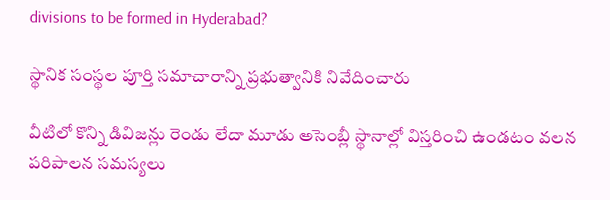divisions to be formed in Hyderabad?

స్థానిక సంస్థల పూర్తి సమాచారాన్ని ప్రభుత్వానికి నివేదించారు

వీటిలో కొన్ని డివిజన్లు రెండు లేదా మూడు అసెంబ్లీ స్థానాల్లో విస్తరించి ఉండటం వలన పరిపాలన సమస్యలు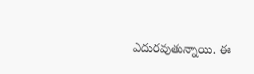ఎదురవుతున్నాయి. ఈ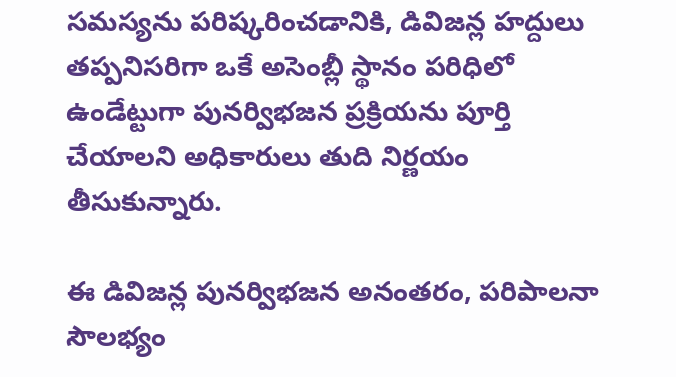సమస్యను పరిష్కరించడానికి, డివిజన్ల హద్దులు తప్పనిసరిగా ఒకే అసెంబ్లీ స్థానం పరిధిలో ఉండేట్టుగా పునర్విభజన ప్రక్రియను పూర్తి చేయాలని అధికారులు తుది నిర్ణయం తీసుకున్నారు.

ఈ డివిజన్ల పునర్విభజన అనంతరం, పరిపాలనా సౌలభ్యం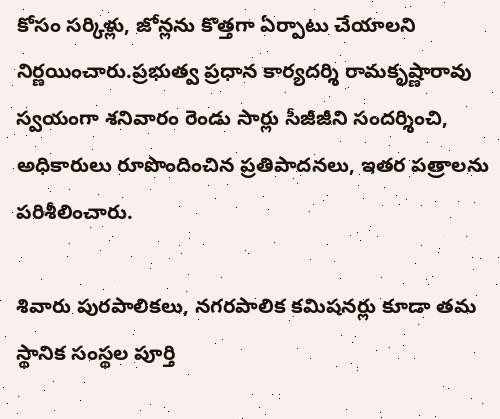కోసం సర్కిళ్లు, జోన్లను కొత్తగా ఏర్పాటు చేయాలని నిర్ణయించారు.ప్రభుత్వ ప్రధాన కార్యదర్శి రామకృష్ణారావు స్వయంగా శనివారం రెండు సార్లు సీజీజీని సందర్శించి, అధికారులు రూపొందించిన ప్రతిపాదనలు, ఇతర పత్రాలను పరిశీలించారు.

శివారు పురపాలికలు, నగరపాలిక కమిషనర్లు కూడా తమ స్థానిక సంస్థల పూర్తి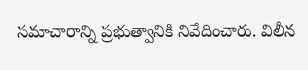సమాచారాన్ని ప్రభుత్వానికి నివేదించారు. విలీన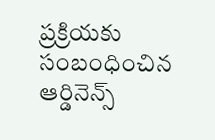ప్రక్రియకు సంబంధించిన ఆర్డినెన్స్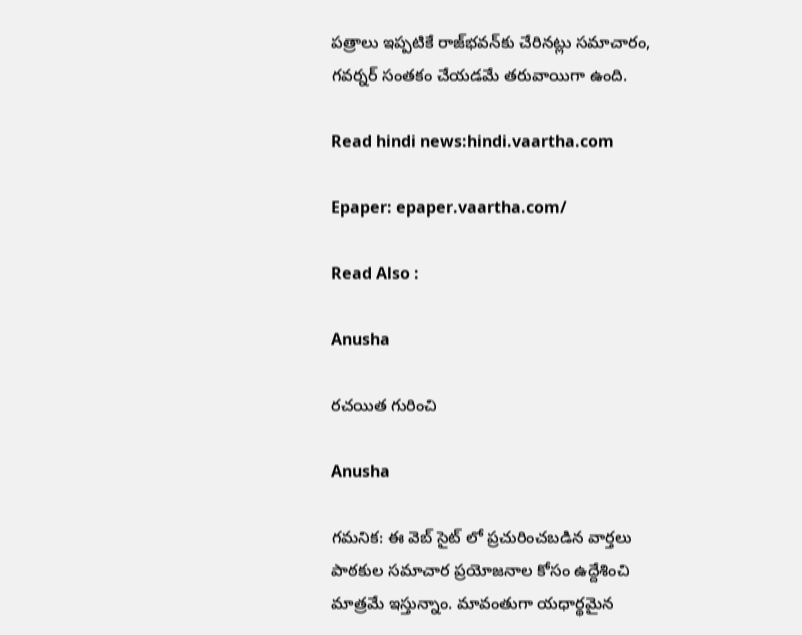పత్రాలు ఇప్పటికే రాజ్‌భవన్‌కు చేరినట్లు సమాచారం, గవర్నర్‌ సంతకం చేయడమే తరువాయిగా ఉంది.

Read hindi news:hindi.vaartha.com

Epaper: epaper.vaartha.com/

Read Also :

Anusha

రచయిత గురించి

Anusha

గమనిక: ఈ వెబ్ సైట్ లో ప్రచురించబడిన వార్తలు పాఠకుల సమాచార ప్రయోజనాల కోసం ఉద్దేశించి మాత్రమే ఇస్తున్నాం. మావంతుగా యధార్థమైన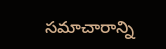సమాచారాన్ని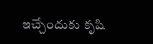ఇచ్చేందుకు కృషి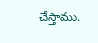చేస్తాము.